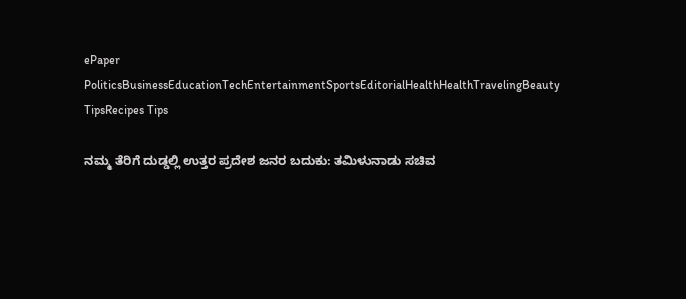ePaper
PoliticsBusinessEducationTechEntertainmentSportsEditorialHealthHealthTravelingBeauty TipsRecipes Tips

ನಮ್ಮ ತೆರಿಗೆ ದುಡ್ಡಲ್ಲಿ ಉತ್ತರ ಪ್ರದೇಶ ಜನರ ಬದುಕು: ತಮಿಳುನಾಡು ಸಚಿವ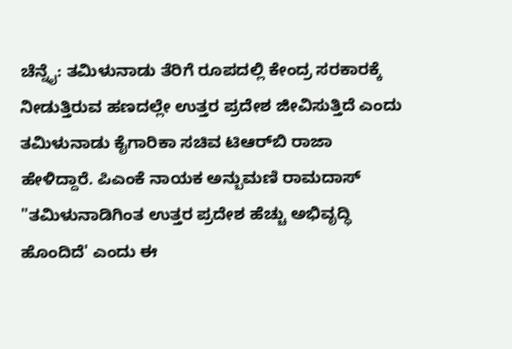ಚೆನ್ನೈ: ತಮಿಳುನಾಡು ತೆರಿಗೆ ರೂಪದಲ್ಲಿ ಕೇಂದ್ರ ಸರಕಾರ‌ಕ್ಕೆ ನೀಡುತ್ತಿರುವ ಹಣದಲ್ಲೇ ಉತ್ತರ ಪ್ರದೇಶ ಜೀವಿಸುತ್ತಿದೆ ಎಂದು ತಮಿಳುನಾಡು ಕೈಗಾರಿಕಾ ಸಚಿವ ಟಿಆರ್‌ಬಿ ರಾಜಾ ಹೇಳಿದ್ದಾರೆ. ಪಿಎಂಕೆ ನಾಯಕ ಅನ್ಬುಮಣಿ ರಾಮದಾಸ್‌ "ತಮಿಳುನಾಡಿಗಿಂತ ಉತ್ತರ ಪ್ರದೇಶ ಹೆಚ್ಚು ಅಭಿವೃದ್ಧಿ ಹೊಂದಿದೆ' ಎಂದು ಈ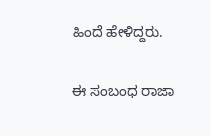ಹಿಂದೆ ಹೇಳಿದ್ದರು.

ಈ ಸಂಬಂಧ ರಾಜಾ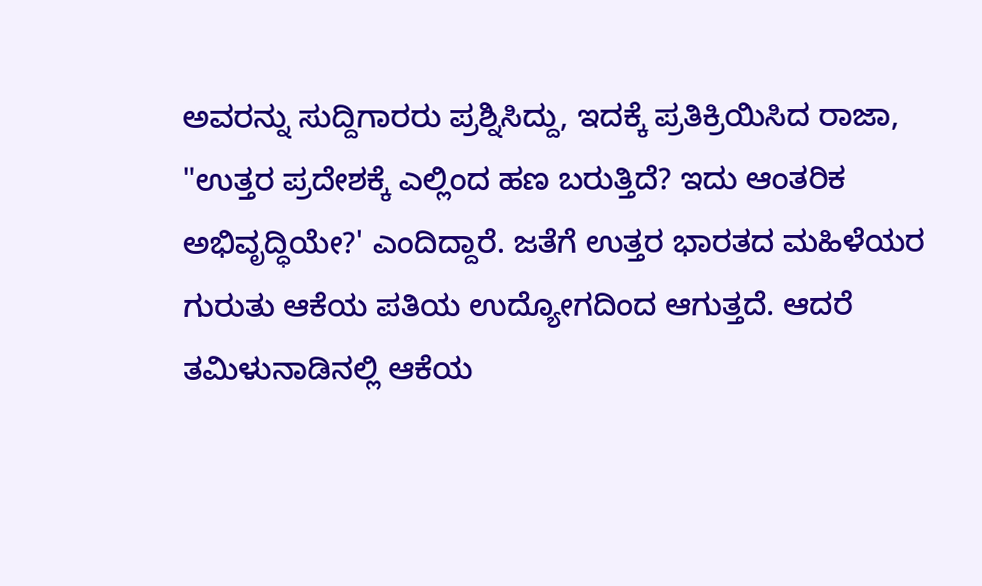ಅವರನ್ನು ಸುದ್ದಿಗಾರರು ಪ್ರಶ್ನಿಸಿದ್ದು, ಇದಕ್ಕೆ ಪ್ರತಿಕ್ರಿಯಿಸಿದ ರಾಜಾ, "ಉತ್ತರ ಪ್ರದೇಶಕ್ಕೆ ಎಲ್ಲಿಂದ ಹಣ ಬರುತ್ತಿದೆ? ಇದು ಆಂತರಿಕ ಅಭಿವೃದ್ಧಿಯೇ?' ಎಂದಿದ್ದಾರೆ. ಜತೆಗೆ ಉತ್ತರ ಭಾರತದ ಮಹಿಳೆಯರ ಗುರುತು ಆಕೆಯ ಪತಿಯ ಉದ್ಯೋಗದಿಂದ ಆಗುತ್ತದೆ. ಆದರೆ ತಮಿಳುನಾಡಿನಲ್ಲಿ ಆಕೆಯ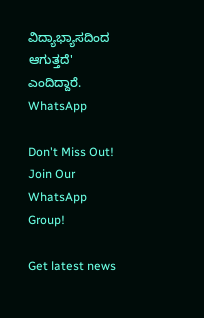ವಿದ್ಯಾಭ್ಯಾಸದಿಂದ ಆಗುತ್ತದೆ' ಎಂದಿದ್ದಾರೆ.
WhatsApp

Don't Miss Out! Join Our WhatsApp Group!

Get latest news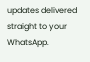updates delivered straight to your WhatsApp.